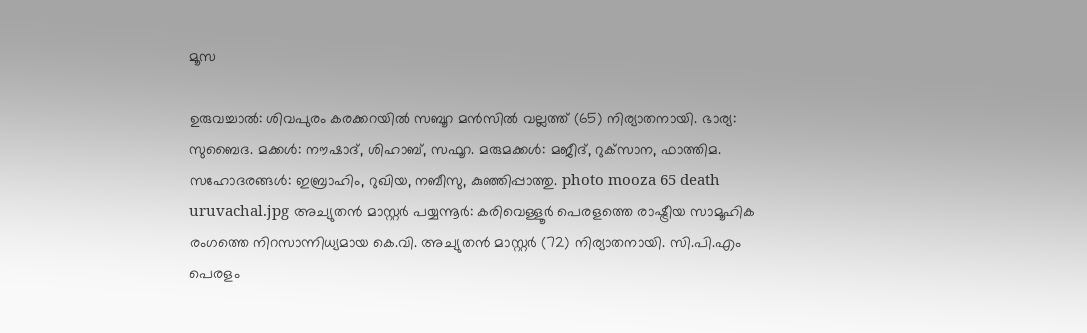മൂസ

ഉരുവച്ചാൽ: ശിവപുരം കരക്കറയിൽ സബൂറ മൻസിൽ വല്ലത്ത് (65) നിര്യാതനായി. ഭാര്യ: സുബൈദ. മക്കൾ: നൗഷാദ്, ശിഹാബ്, സഫൂറ. മരുമക്കൾ: മജീദ്, റുക്‌സാന, ഫാത്തിമ. സഹോദരങ്ങൾ: ഇബ്രാഹിം, റുഖിയ, നബീസു, കുഞ്ഞിപ്പാത്തു. photo mooza 65 death uruvachal.jpg അച്യുതൻ മാസ്റ്റർ പയ്യന്നൂർ: കരിവെള്ളൂർ പെരളത്തെ രാഷ്ട്രീയ സാമൂഹിക രംഗത്തെ നിറസാന്നിധ്യമായ കെ.വി. അച്യുതൻ മാസ്റ്റർ (72) നിര്യാതനായി. സി.പി.എം പെരളം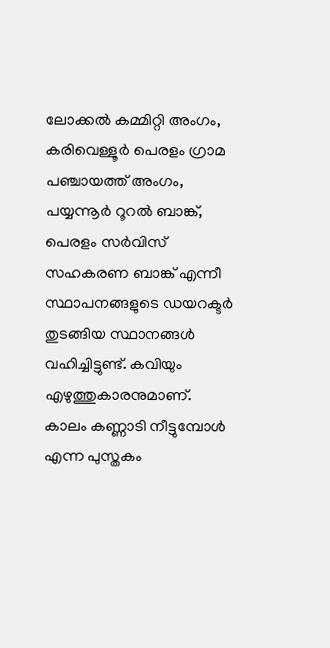ലോക്കൽ കമ്മിറ്റി അംഗം, കരിവെള്ളൂർ പെരളം ഗ്രാമ പഞ്ചായത്ത്‌ അംഗം, പയ്യന്നൂർ റൂറൽ ബാങ്ക്, പെരളം സർവിസ് സഹകരണ ബാങ്ക് എന്നീ സ്ഥാപനങ്ങളുടെ ഡയറക്ടർ തുടങ്ങിയ സ്ഥാനങ്ങൾ വഹിച്ചിട്ടുണ്ട്. കവിയും എഴുത്തുകാരനുമാണ്. കാലം കണ്ണാടി നീട്ടുമ്പോൾ എന്ന പുസ്തകം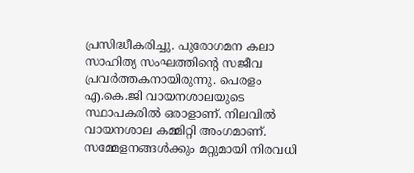പ്രസിദ്ധീകരിച്ചു. പുരോഗമന കലാ സാഹിത്യ സംഘത്തിന്റെ സജീവ പ്രവർത്തകനായിരുന്നു. പെരളം എ.കെ.ജി വായനശാലയുടെ സ്ഥാപകരിൽ ഒരാളാണ്. നിലവിൽ വായനശാല കമ്മിറ്റി അംഗമാണ്. സമ്മേളനങ്ങൾക്കും മറ്റുമായി നിരവധി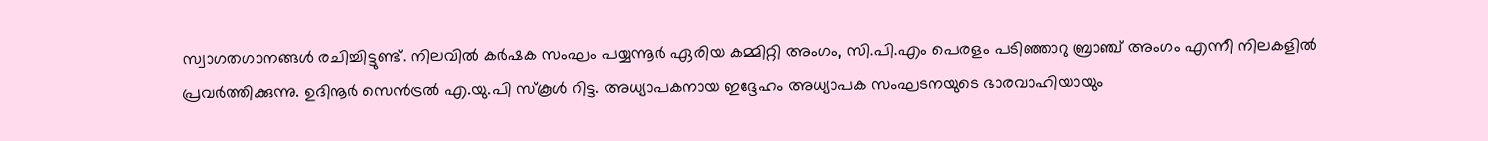സ്വാഗതഗാനങ്ങൾ രചിച്ചിട്ടുണ്ട്. നിലവിൽ കർഷക സംഘം പയ്യന്നൂർ ഏരിയ കമ്മിറ്റി അംഗം, സി.പി.എം പെരളം പടിഞ്ഞാറു ബ്രാഞ്ച് അംഗം എന്നീ നിലകളിൽ പ്രവർത്തിക്കുന്നു. ഉദിനൂർ സെൻട്രൽ എ.യു.പി സ്കൂൾ റിട്ട. അധ്യാപകനായ ഇദ്ദേഹം അധ്യാപക സംഘടനയുടെ ഭാരവാഹിയായും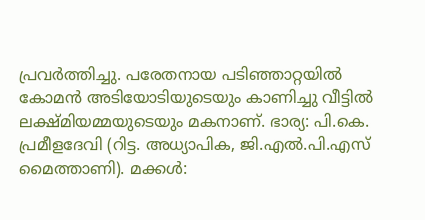പ്രവർത്തിച്ചു. പരേതനായ പടിഞ്ഞാറ്റയിൽ കോമൻ അടിയോടിയുടെയും കാണിച്ചു വീട്ടിൽ ലക്ഷ്മിയമ്മയുടെയും മകനാണ്. ഭാര്യ: പി.കെ. പ്രമീളദേവി (റിട്ട. അധ്യാപിക, ജി.എൽ.പി.എസ് മൈത്താണി). മക്കൾ: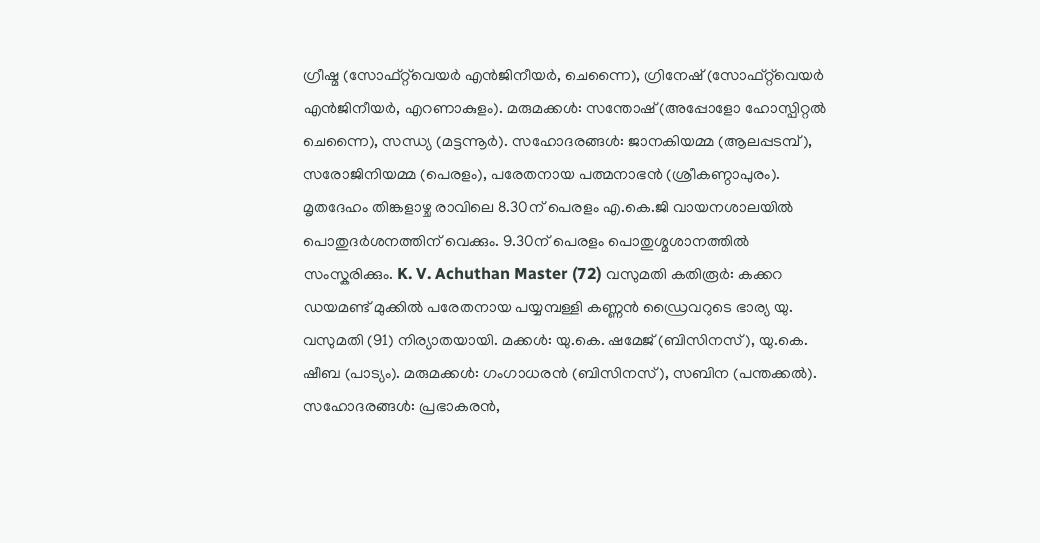ഗ്രീഷ്മ (സോഫ്റ്റ്‌വെയർ എൻജിനീയർ, ചെന്നൈ), ഗ്രിനേഷ് (സോഫ്റ്റ്‌വെയർ എൻജിനീയർ, എറണാകുളം). മരുമക്കൾ: സന്തോഷ്‌ (അപ്പോളോ ഹോസ്പിറ്റൽ ചെന്നൈ), സന്ധ്യ (മട്ടന്നൂർ). സഹോദരങ്ങൾ: ജാനകിയമ്മ (ആലപ്പടമ്പ്), സരോജിനിയമ്മ (പെരളം), പരേതനായ പത്മനാഭൻ (ശ്രീകണ്ഠാപുരം). മൃതദേഹം തിങ്കളാഴ്ച രാവിലെ 8.30ന് പെരളം എ.കെ.ജി വായനശാലയിൽ പൊതുദർശനത്തിന് വെക്കും. 9.30ന് പെരളം പൊതുശ്മശാനത്തിൽ സംസ്കരിക്കും. K. V. Achuthan Master (72) വസുമതി കതിരൂർ: കക്കറ ഡയമണ്ട് മുക്കിൽ പരേതനായ പയ്യമ്പള്ളി കണ്ണൻ ഡ്രൈവറുടെ ഭാര്യ യു. വസുമതി (91) നിര്യാതയായി. മക്കൾ: യു.കെ. ഷമേജ് (ബിസിനസ്), യു.കെ. ഷീബ (പാട്യം). മരുമക്കൾ: ഗംഗാധരൻ (ബിസിനസ്), സബിന (പന്തക്കൽ). സഹോദരങ്ങൾ: പ്രഭാകരൻ,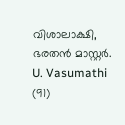വിശാലാക്ഷി, ഭരതൻ മാസ്റ്റർ. U. Vasumathi (91)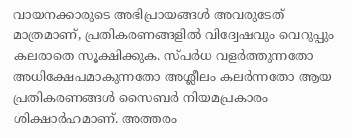വായനക്കാരുടെ അഭിപ്രായങ്ങള്‍ അവരുടേത് മാത്രമാണ്, പ്രതികരണങ്ങളിൽ വിദ്വേഷവും വെറുപ്പും കലരാതെ സൂക്ഷിക്കുക. സ്പർധ വളർത്തുന്നതോ അധിക്ഷേപമാകുന്നതോ അശ്ലീലം കലർന്നതോ ആയ പ്രതികരണങ്ങൾ സൈബർ നിയമപ്രകാരം ശിക്ഷാർഹമാണ്. അത്തരം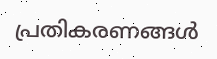പ്രതികരണങ്ങൾ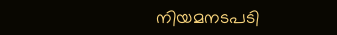നിയമനടപടി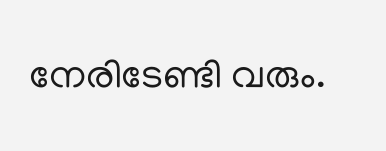നേരിടേണ്ടി വരും.